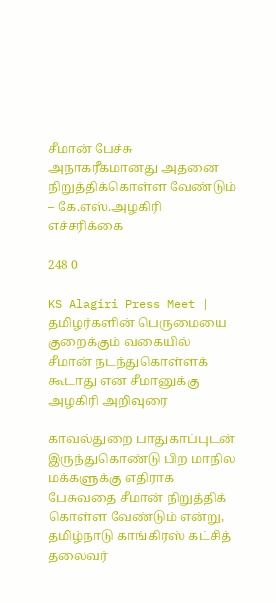சீமான் பேச்சு அநாகரீகமானது அதனை நிறுத்திக்கொள்ள வேண்டும் – கே.எஸ்.அழகிரி எச்சரிக்கை

248 0

KS Alagiri Press Meet | தமிழர்களின் பெருமையை குறைக்கும் வகையில் சீமான் நடந்துகொள்ளக் கூடாது என சீமானுக்கு அழகிரி அறிவுரை

காவல்துறை பாதுகாப்புடன் இருந்துகொண்டு பிற மாநில மக்களுக்கு எதிராக பேசுவதை சீமான் நிறுத்திக் கொள்ள வேண்டும் என்று, தமிழ்நாடு காங்கிரஸ் கட்சித் தலைவர்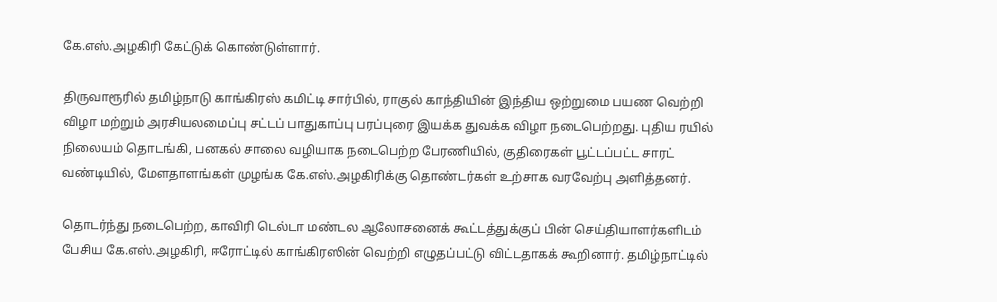கே.எஸ்.அழகிரி கேட்டுக் கொண்டுள்ளார்.

திருவாரூரில் தமிழ்நாடு காங்கிரஸ் கமிட்டி சார்பில், ராகுல் காந்தியின் இந்திய ஒற்றுமை பயண வெற்றி விழா மற்றும் அரசியலமைப்பு சட்டப் பாதுகாப்பு பரப்புரை இயக்க துவக்க விழா நடைபெற்றது. புதிய ரயில் நிலையம் தொடங்கி, பனகல் சாலை வழியாக நடைபெற்ற பேரணியில், குதிரைகள் பூட்டப்பட்ட சாரட் வண்டியில், மேளதாளங்கள் முழங்க கே.எஸ்.அழகிரிக்கு தொண்டர்கள் உற்சாக வரவேற்பு அளித்தனர்.

தொடர்ந்து நடைபெற்ற, காவிரி டெல்டா மண்டல ஆலோசனைக் கூட்டத்துக்குப் பின் செய்தியாளர்களிடம் பேசிய கே.எஸ்.அழகிரி, ஈரோட்டில் காங்கிரஸின் வெற்றி எழுதப்பட்டு விட்டதாகக் கூறினார். தமிழ்நாட்டில்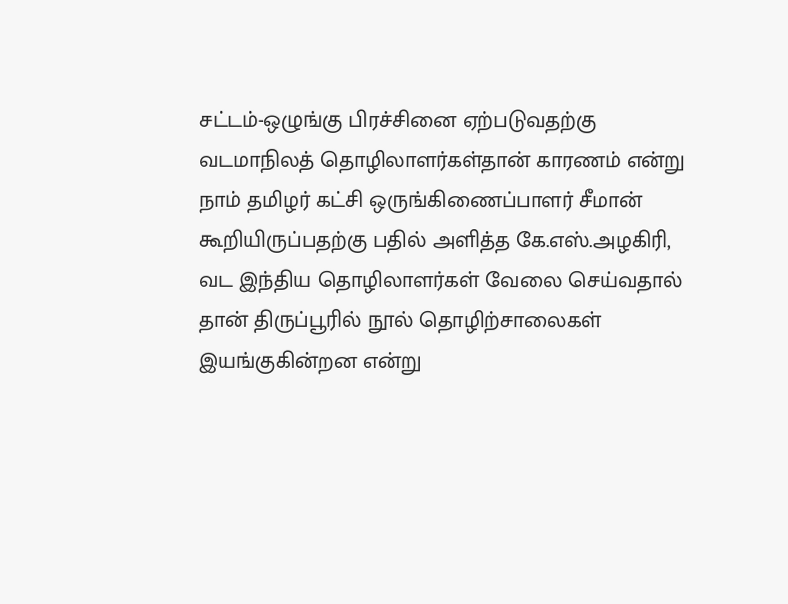சட்டம்-ஒழுங்கு பிரச்சினை ஏற்படுவதற்கு வடமாநிலத் தொழிலாளர்கள்தான் காரணம் என்று நாம் தமிழர் கட்சி ஒருங்கிணைப்பாளர் சீமான் கூறியிருப்பதற்கு பதில் அளித்த கே.எஸ்.அழகிரி, வட இந்திய தொழிலாளர்கள் வேலை செய்வதால் தான் திருப்பூரில் நூல் தொழிற்சாலைகள் இயங்குகின்றன என்று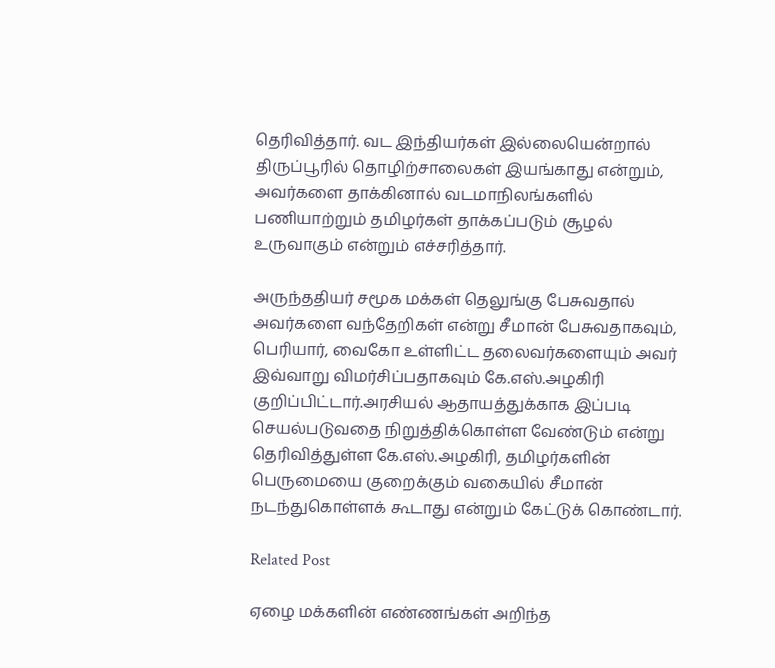தெரிவித்தார். வட இந்தியர்கள் இல்லையென்றால் திருப்பூரில் தொழிற்சாலைகள் இயங்காது என்றும், அவர்களை தாக்கினால் வடமாநிலங்களில் பணியாற்றும் தமிழர்கள் தாக்கப்படும் சூழல் உருவாகும் என்றும் எச்சரித்தார்.

அருந்ததியர் சமூக மக்கள் தெலுங்கு பேசுவதால் அவர்களை வந்தேறிகள் என்று சீமான் பேசுவதாகவும், பெரியார், வைகோ உள்ளிட்ட தலைவர்களையும் அவர் இவ்வாறு விமர்சிப்பதாகவும் கே.எஸ்.அழகிரி குறிப்பிட்டார்.அரசியல் ஆதாயத்துக்காக இப்படி செயல்படுவதை நிறுத்திக்கொள்ள வேண்டும் என்று தெரிவித்துள்ள கே.எஸ்.அழகிரி, தமிழர்களின் பெருமையை குறைக்கும் வகையில் சீமான் நடந்துகொள்ளக் கூடாது என்றும் கேட்டுக் கொண்டார்.

Related Post

ஏழை மக்களின் எண்ணங்கள் அறிந்த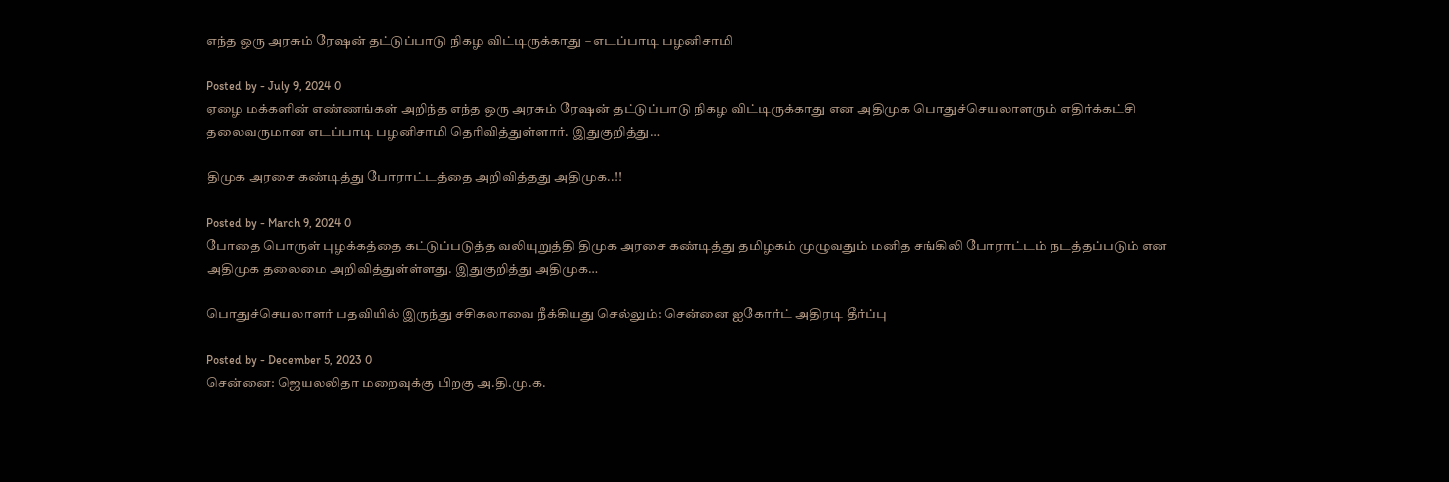எந்த ஒரு அரசும் ரேஷன் தட்டுப்பாடு நிகழ விட்டிருக்காது – எடப்பாடி பழனிசாமி

Posted by - July 9, 2024 0
ஏழை மக்களின் எண்ணங்கள் அறிந்த எந்த ஒரு அரசும் ரேஷன் தட்டுப்பாடு நிகழ விட்டிருக்காது என அதிமுக பொதுச்செயலாளரும் எதிர்க்கட்சி தலைவருமான எடப்பாடி பழனிசாமி தெரிவித்துள்ளார். இதுகுறித்து…

திமுக அரசை கண்டித்து போராட்டத்தை அறிவித்தது அதிமுக..!!

Posted by - March 9, 2024 0
போதை பொருள் புழக்கத்தை கட்டுப்படுத்த வலியுறுத்தி திமுக அரசை கண்டித்து தமிழகம் முழுவதும் மனித சங்கிலி போராட்டம் நடத்தப்படும் என அதிமுக தலைமை அறிவித்துள்ள்ளது. இதுகுறித்து அதிமுக…

பொதுச்செயலாளர் பதவியில் இருந்து சசிகலாவை நீக்கியது செல்லும்: சென்னை ஐகோர்ட் அதிரடி தீர்ப்பு

Posted by - December 5, 2023 0
சென்னை: ஜெயலலிதா மறைவுக்கு பிறகு அ.தி.மு.க.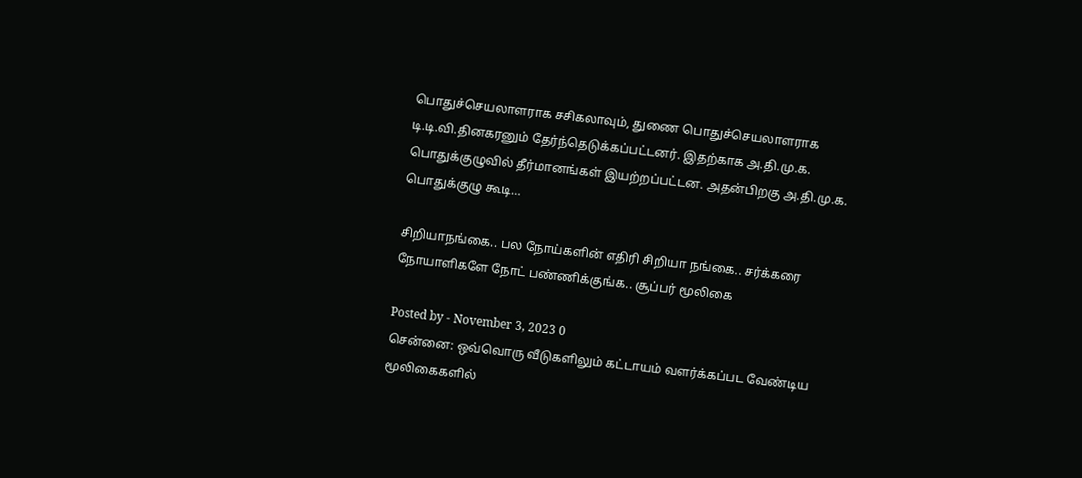பொதுச்செயலாளராக சசிகலாவும், துணை பொதுச்செயலாளராக டி.டி.வி.தினகரனும் தேர்ந்தெடுக்கப்பட்டனர். இதற்காக அ.தி.மு.க. பொதுக்குழுவில் தீர்மானங்கள் இயற்றப்பட்டன. அதன்பிறகு அ.தி.மு.க. பொதுக்குழு கூடி…

சிறியாநங்கை.. பல நோய்களின் எதிரி சிறியா நங்கை.. சர்க்கரை நோயாளிகளே நோட் பண்ணிக்குங்க.. சூப்பர் மூலிகை

Posted by - November 3, 2023 0
சென்னை: ஒவ்வொரு வீடுகளிலும் கட்டாயம் வளர்க்கப்பட வேண்டிய மூலிகைகளில்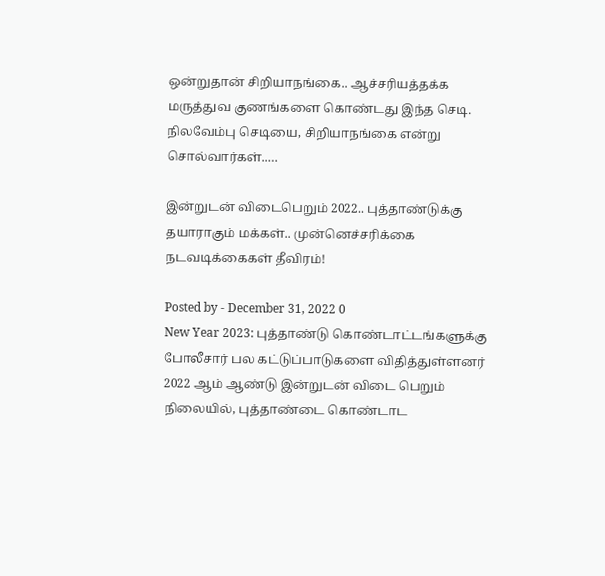ஒன்றுதான் சிறியாநங்கை.. ஆச்சரியத்தக்க மருத்துவ குணங்களை கொண்டது இந்த செடி. நிலவேம்பு செடியை, சிறியாநங்கை என்று சொல்வார்கள்..…

இன்றுடன் விடைபெறும் 2022.. புத்தாண்டுக்கு தயாராகும் மக்கள்.. முன்னெச்சரிக்கை நடவடிக்கைகள் தீவிரம்!

Posted by - December 31, 2022 0
New Year 2023: புத்தாண்டு கொண்டாட்டங்களுக்கு போலீசார் பல கட்டுப்பாடுகளை விதித்துள்ளனர் 2022 ஆம் ஆண்டு இன்றுடன் விடை பெறும் நிலையில், புத்தாண்டை கொண்டாட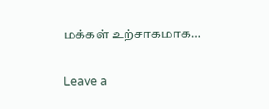மக்கள் உற்சாகமாக…

Leave a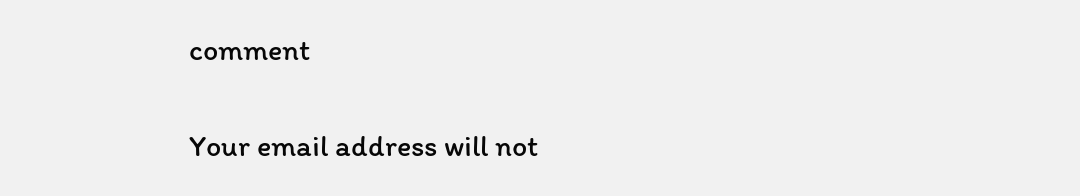comment

Your email address will not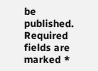be published. Required fields are marked *